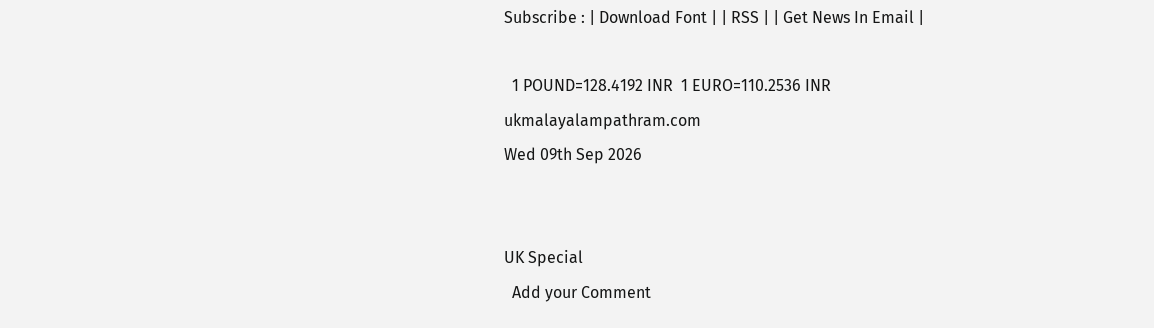Subscribe : | Download Font | | RSS | | Get News In Email |

  1 POUND=128.4192 INR  1 EURO=110.2536 INR
ukmalayalampathram.com
Wed 09th Sep 2026


UK Special
  Add your Comment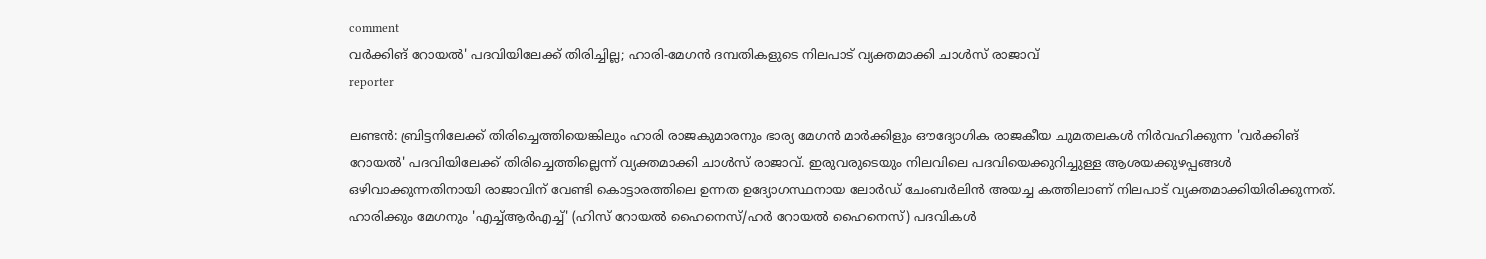comment
വര്‍ക്കിങ് റോയല്‍' പദവിയിലേക്ക് തിരിച്ചില്ല; ഹാരി-മേഗന്‍ ദമ്പതികളുടെ നിലപാട് വ്യക്തമാക്കി ചാള്‍സ് രാജാവ്
reporter

ലണ്ടന്‍: ബ്രിട്ടനിലേക്ക് തിരിച്ചെത്തിയെങ്കിലും ഹാരി രാജകുമാരനും ഭാര്യ മേഗന്‍ മാര്‍ക്കിളും ഔദ്യോഗിക രാജകീയ ചുമതലകള്‍ നിര്‍വഹിക്കുന്ന 'വര്‍ക്കിങ് റോയല്‍' പദവിയിലേക്ക് തിരിച്ചെത്തില്ലെന്ന് വ്യക്തമാക്കി ചാള്‍സ് രാജാവ്. ഇരുവരുടെയും നിലവിലെ പദവിയെക്കുറിച്ചുള്ള ആശയക്കുഴപ്പങ്ങള്‍ ഒഴിവാക്കുന്നതിനായി രാജാവിന് വേണ്ടി കൊട്ടാരത്തിലെ ഉന്നത ഉദ്യോഗസ്ഥനായ ലോര്‍ഡ് ചേംബര്‍ലിന്‍ അയച്ച കത്തിലാണ് നിലപാട് വ്യക്തമാക്കിയിരിക്കുന്നത്. ഹാരിക്കും മേഗനും 'എച്ച്ആര്‍എച്ച്' (ഹിസ് റോയല്‍ ഹൈനെസ്/ഹര്‍ റോയല്‍ ഹൈനെസ്) പദവികള്‍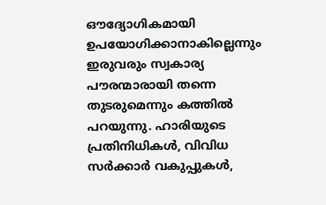ഔദ്യോഗികമായി ഉപയോഗിക്കാനാകില്ലെന്നും ഇരുവരും സ്വകാര്യ പൗരന്മാരായി തന്നെ തുടരുമെന്നും കത്തില്‍ പറയുന്നു. ഹാരിയുടെ പ്രതിനിധികള്‍, വിവിധ സര്‍ക്കാര്‍ വകുപ്പുകള്‍,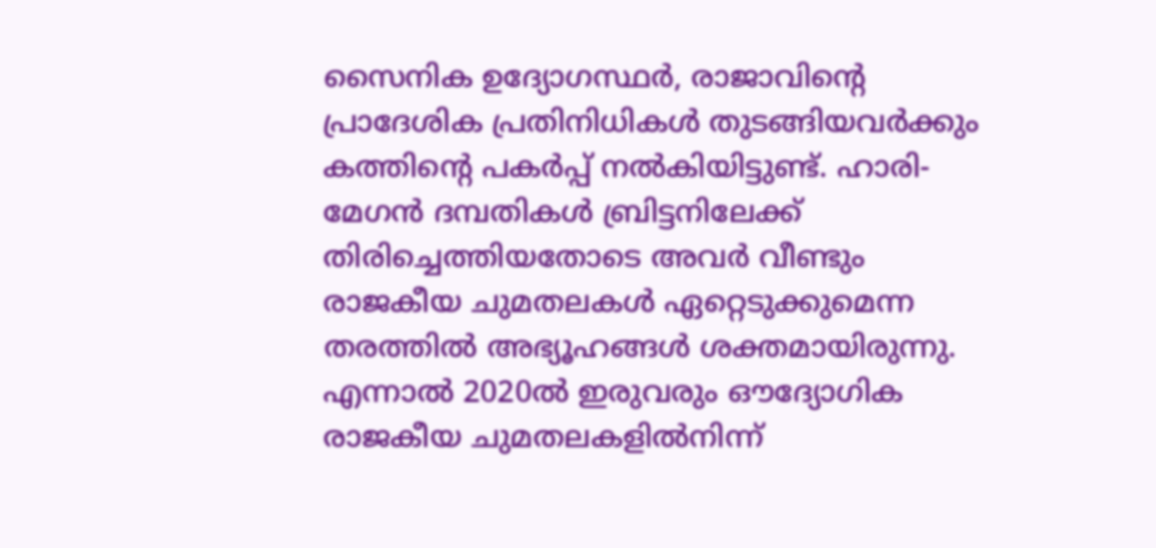സൈനിക ഉദ്യോഗസ്ഥര്‍, രാജാവിന്റെ പ്രാദേശിക പ്രതിനിധികള്‍ തുടങ്ങിയവര്‍ക്കും കത്തിന്റെ പകര്‍പ്പ് നല്‍കിയിട്ടുണ്ട്. ഹാരി-മേഗന്‍ ദമ്പതികള്‍ ബ്രിട്ടനിലേക്ക് തിരിച്ചെത്തിയതോടെ അവര്‍ വീണ്ടും രാജകീയ ചുമതലകള്‍ ഏറ്റെടുക്കുമെന്ന തരത്തില്‍ അഭ്യൂഹങ്ങള്‍ ശക്തമായിരുന്നു. എന്നാല്‍ 2020ല്‍ ഇരുവരും ഔദ്യോഗിക രാജകീയ ചുമതലകളില്‍നിന്ന്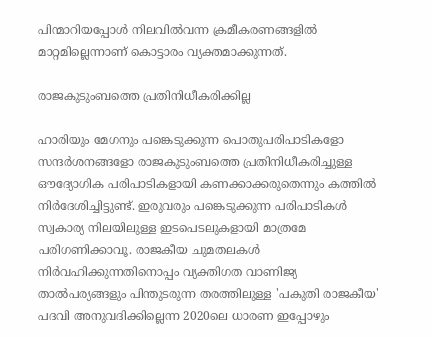പിന്മാറിയപ്പോള്‍ നിലവില്‍വന്ന ക്രമീകരണങ്ങളില്‍ മാറ്റമില്ലെന്നാണ് കൊട്ടാരം വ്യക്തമാക്കുന്നത്.

രാജകുടുംബത്തെ പ്രതിനിധീകരിക്കില്ല

ഹാരിയും മേഗനും പങ്കെടുക്കുന്ന പൊതുപരിപാടികളോ സന്ദര്‍ശനങ്ങളോ രാജകുടുംബത്തെ പ്രതിനിധീകരിച്ചുള്ള ഔദ്യോഗിക പരിപാടികളായി കണക്കാക്കരുതെന്നും കത്തില്‍ നിര്‍ദേശിച്ചിട്ടുണ്ട്. ഇരുവരും പങ്കെടുക്കുന്ന പരിപാടികള്‍ സ്വകാര്യ നിലയിലുള്ള ഇടപെടലുകളായി മാത്രമേ പരിഗണിക്കാവൂ. രാജകീയ ചുമതലകള്‍ നിര്‍വഹിക്കുന്നതിനൊപ്പം വ്യക്തിഗത വാണിജ്യ താല്‍പര്യങ്ങളും പിന്തുടരുന്ന തരത്തിലുള്ള 'പകുതി രാജകീയ' പദവി അനുവദിക്കില്ലെന്ന 2020ലെ ധാരണ ഇപ്പോഴും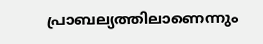പ്രാബല്യത്തിലാണെന്നും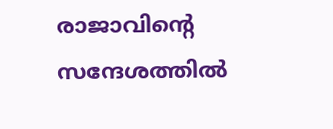രാജാവിന്റെ സന്ദേശത്തില്‍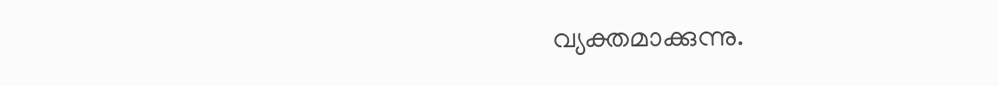വ്യക്തമാക്കുന്നു.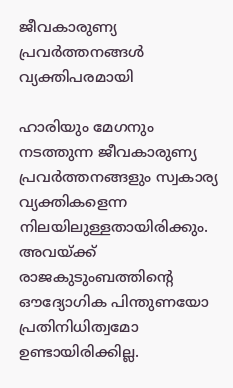ജീവകാരുണ്യ പ്രവര്‍ത്തനങ്ങള്‍ വ്യക്തിപരമായി

ഹാരിയും മേഗനും നടത്തുന്ന ജീവകാരുണ്യ പ്രവര്‍ത്തനങ്ങളും സ്വകാര്യ വ്യക്തികളെന്ന നിലയിലുള്ളതായിരിക്കും. അവയ്ക്ക് രാജകുടുംബത്തിന്റെ ഔദ്യോഗിക പിന്തുണയോ പ്രതിനിധിത്വമോ ഉണ്ടായിരിക്കില്ല.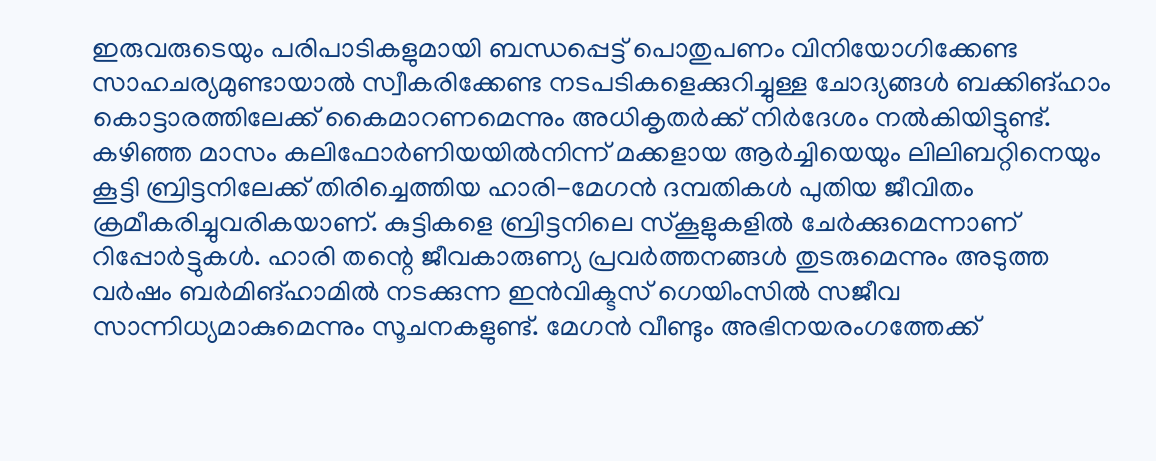ഇരുവരുടെയും പരിപാടികളുമായി ബന്ധപ്പെട്ട് പൊതുപണം വിനിയോഗിക്കേണ്ട സാഹചര്യമുണ്ടായാല്‍ സ്വീകരിക്കേണ്ട നടപടികളെക്കുറിച്ചുള്ള ചോദ്യങ്ങള്‍ ബക്കിങ്ഹാം കൊട്ടാരത്തിലേക്ക് കൈമാറണമെന്നും അധികൃതര്‍ക്ക് നിര്‍ദേശം നല്‍കിയിട്ടുണ്ട്. കഴിഞ്ഞ മാസം കലിഫോര്‍ണിയയില്‍നിന്ന് മക്കളായ ആര്‍ച്ചിയെയും ലിലിബറ്റിനെയും കൂട്ടി ബ്രിട്ടനിലേക്ക് തിരിച്ചെത്തിയ ഹാരി-മേഗന്‍ ദമ്പതികള്‍ പുതിയ ജീവിതം ക്രമീകരിച്ചുവരികയാണ്. കുട്ടികളെ ബ്രിട്ടനിലെ സ്‌കൂളുകളില്‍ ചേര്‍ക്കുമെന്നാണ് റിപ്പോര്‍ട്ടുകള്‍. ഹാരി തന്റെ ജീവകാരുണ്യ പ്രവര്‍ത്തനങ്ങള്‍ തുടരുമെന്നും അടുത്ത വര്‍ഷം ബര്‍മിങ്ഹാമില്‍ നടക്കുന്ന ഇന്‍വിക്ടസ് ഗെയിംസില്‍ സജീവ സാന്നിധ്യമാകുമെന്നും സൂചനകളുണ്ട്. മേഗന്‍ വീണ്ടും അഭിനയരംഗത്തേക്ക്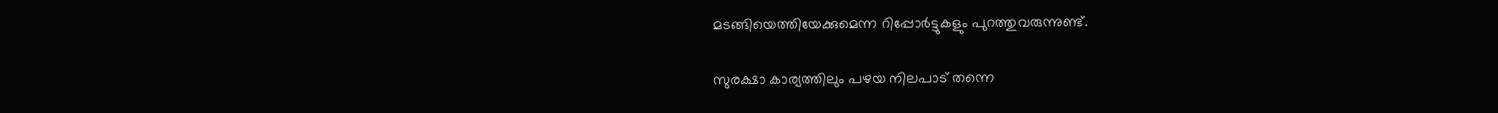മടങ്ങിയെത്തിയേക്കുമെന്ന റിപ്പോര്‍ട്ടുകളും പുറത്തുവരുന്നുണ്ട്.

സുരക്ഷാ കാര്യത്തിലും പഴയ നിലപാട് തന്നെ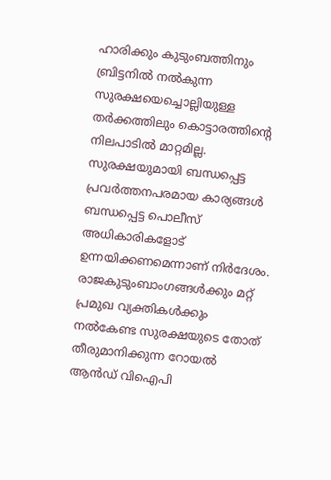ഹാരിക്കും കുടുംബത്തിനും ബ്രിട്ടനില്‍ നല്‍കുന്ന സുരക്ഷയെച്ചൊല്ലിയുള്ള തര്‍ക്കത്തിലും കൊട്ടാരത്തിന്റെ നിലപാടില്‍ മാറ്റമില്ല. സുരക്ഷയുമായി ബന്ധപ്പെട്ട പ്രവര്‍ത്തനപരമായ കാര്യങ്ങള്‍ ബന്ധപ്പെട്ട പൊലീസ് അധികാരികളോട് ഉന്നയിക്കണമെന്നാണ് നിര്‍ദേശം. രാജകുടുംബാംഗങ്ങള്‍ക്കും മറ്റ് പ്രമുഖ വ്യക്തികള്‍ക്കും നല്‍കേണ്ട സുരക്ഷയുടെ തോത് തീരുമാനിക്കുന്ന റോയല്‍ ആന്‍ഡ് വിഐപി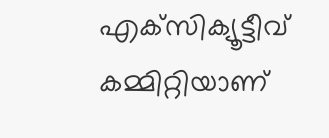എക്‌സിക്യൂട്ടീവ് കമ്മിറ്റിയാണ്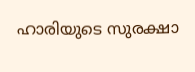ഹാരിയുടെ സുരക്ഷാ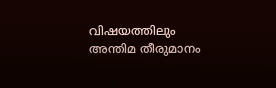വിഷയത്തിലും അന്തിമ തീരുമാനം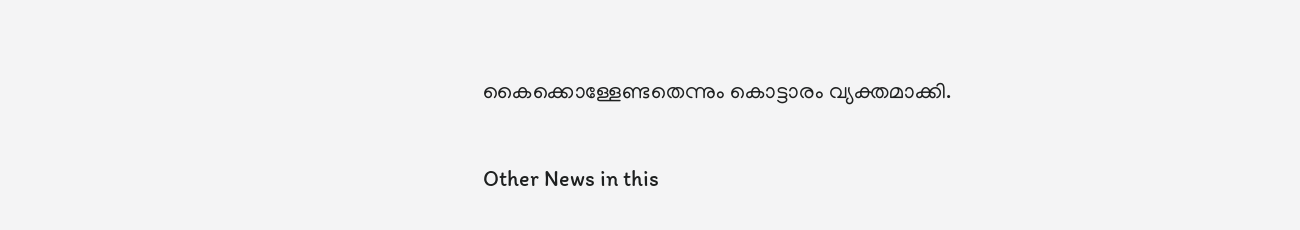കൈക്കൊള്ളേണ്ടതെന്നും കൊട്ടാരം വ്യക്തമാക്കി.


Other News in this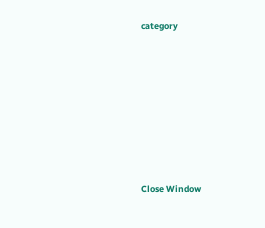category








Close Window